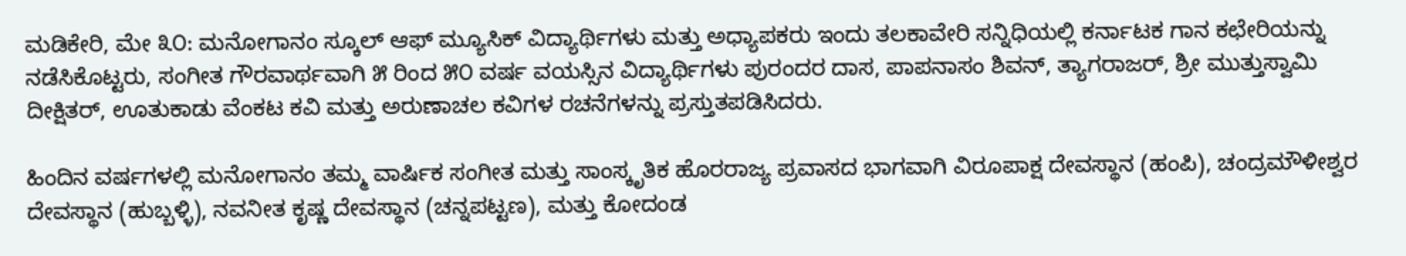ಮಡಿಕೇರಿ, ಮೇ ೩೦: ಮನೋಗಾನಂ ಸ್ಕೂಲ್ ಆಫ್ ಮ್ಯೂಸಿಕ್ ವಿದ್ಯಾರ್ಥಿಗಳು ಮತ್ತು ಅಧ್ಯಾಪಕರು ಇಂದು ತಲಕಾವೇರಿ ಸನ್ನಿಧಿಯಲ್ಲಿ ಕರ್ನಾಟಕ ಗಾನ ಕಛೇರಿಯನ್ನು ನಡೆಸಿಕೊಟ್ಟರು, ಸಂಗೀತ ಗೌರವಾರ್ಥವಾಗಿ ೫ ರಿಂದ ೫೦ ವರ್ಷ ವಯಸ್ಸಿನ ವಿದ್ಯಾರ್ಥಿಗಳು ಪುರಂದರ ದಾಸ, ಪಾಪನಾಸಂ ಶಿವನ್, ತ್ಯಾಗರಾಜರ್, ಶ್ರೀ ಮುತ್ತುಸ್ವಾಮಿ ದೀಕ್ಷಿತರ್, ಊತುಕಾಡು ವೆಂಕಟ ಕವಿ ಮತ್ತು ಅರುಣಾಚಲ ಕವಿಗಳ ರಚನೆಗಳನ್ನು ಪ್ರಸ್ತುತಪಡಿಸಿದರು.

ಹಿಂದಿನ ವರ್ಷಗಳಲ್ಲಿ ಮನೋಗಾನಂ ತಮ್ಮ ವಾರ್ಷಿಕ ಸಂಗೀತ ಮತ್ತು ಸಾಂಸ್ಕೃತಿಕ ಹೊರರಾಜ್ಯ ಪ್ರವಾಸದ ಭಾಗವಾಗಿ ವಿರೂಪಾಕ್ಷ ದೇವಸ್ಥಾನ (ಹಂಪಿ), ಚಂದ್ರಮೌಳೀಶ್ವರ ದೇವಸ್ಥಾನ (ಹುಬ್ಬಳ್ಳಿ), ನವನೀತ ಕೃಷ್ಣ ದೇವಸ್ಥಾನ (ಚನ್ನಪಟ್ಟಣ), ಮತ್ತು ಕೋದಂಡ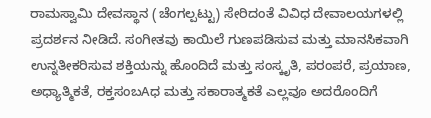ರಾಮಸ್ವಾಮಿ ದೇವಸ್ಥಾನ (ಚೆಂಗಲ್ಪಟ್ಟು) ಸೇರಿದಂತೆ ವಿವಿಧ ದೇವಾಲಯಗಳಲ್ಲಿ ಪ್ರದರ್ಶನ ನೀಡಿದೆ. ಸಂಗೀತವು ಕಾಯಿಲೆ ಗುಣಪಡಿಸುವ ಮತ್ತು ಮಾನಸಿಕವಾಗಿ ಉನ್ನತೀಕರಿಸುವ ಶಕ್ತಿಯನ್ನು ಹೊಂದಿದೆ ಮತ್ತು ಸಂಸ್ಕೃತಿ, ಪರಂಪರೆ, ಪ್ರಯಾಣ, ಅಧ್ಯಾತ್ಮಿಕತೆ, ರಕ್ತಸಂಬAಧ ಮತ್ತು ಸಕಾರಾತ್ಮಕತೆ ಎಲ್ಲವೂ ಅದರೊಂದಿಗೆ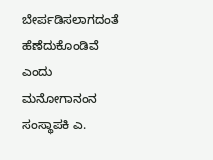ಬೇರ್ಪಡಿಸಲಾಗದಂತೆ ಹೆಣೆದುಕೊಂಡಿವೆ ಎಂದು ಮನೋಗಾನಂನ ಸಂಸ್ಥಾಪಕಿ ಎ.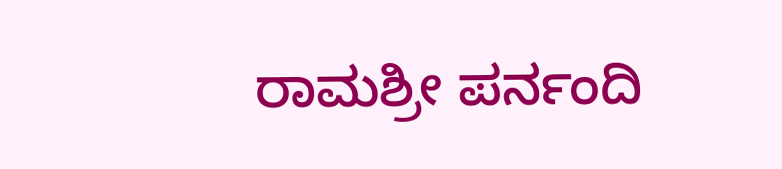ರಾಮಶ್ರೀ ಪರ್ನಂದಿ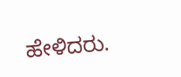ಹೇಳಿದರು.